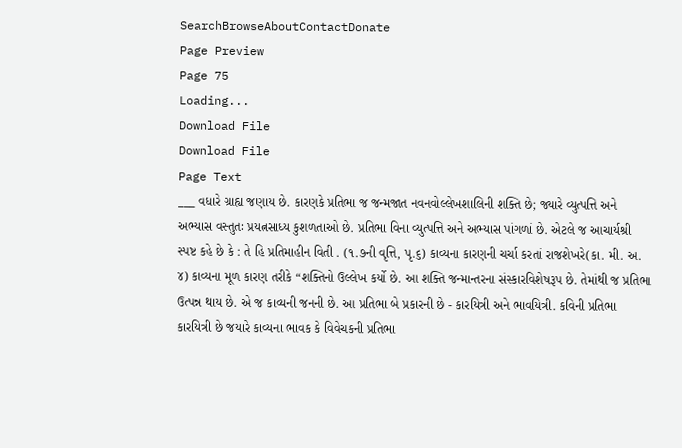SearchBrowseAboutContactDonate
Page Preview
Page 75
Loading...
Download File
Download File
Page Text
___ વધારે ગ્રાહ્ય જણાય છે. કારણકે પ્રતિભા જ જન્મજાત નવનવોલ્લેખશાલિની શક્તિ છે; જ્યારે વ્યુત્પત્તિ અને અભ્યાસ વસ્તુતઃ પ્રયત્નસાધ્ય કુશળતાઓ છે. પ્રતિભા વિના વ્યુત્પત્તિ અને અભ્યાસ પાંગળાં છે. એટલે જ આચાર્યશ્રી સ્પષ્ટ કહે છે કે : તે હિ પ્રતિમાહીન વિતી . (૧.૭ની વૃત્તિ, પૃ.૬) કાવ્યના કારણની ચર્ચા કરતાં રાજશેખરે(કા. મી. અ. ૪) કાવ્યના મૂળ કારણ તરીકે “શક્તિનો ઉલ્લેખ કર્યો છે. આ શક્તિ જન્માન્તરના સંસ્કારવિશેષરૂપ છે. તેમાંથી જ પ્રતિભા ઉત્પન્ન થાય છે. એ જ કાવ્યની જનની છે. આ પ્રતિભા બે પ્રકારની છે - કારયિત્રી અને ભાવયિત્રી. કવિની પ્રતિભા કારયિત્રી છે જયારે કાવ્યના ભાવક કે વિવેચકની પ્રતિભા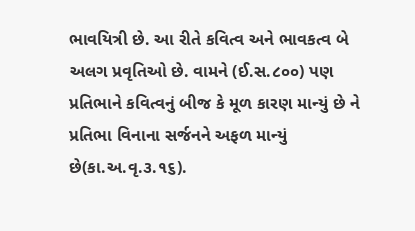ભાવયિત્રી છે. આ રીતે કવિત્વ અને ભાવકત્વ બે અલગ પ્રવૃતિઓ છે. વામને (ઈ.સ.૮૦૦) પણ પ્રતિભાને કવિત્વનું બીજ કે મૂળ કારણ માન્યું છે ને પ્રતિભા વિનાના સર્જનને અફળ માન્યું છે(કા.અ.વૃ.૩.૧૬).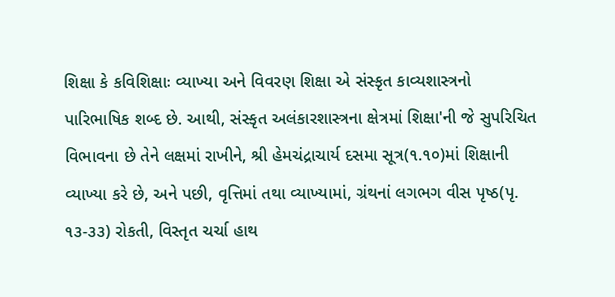શિક્ષા કે કવિશિક્ષાઃ વ્યાખ્યા અને વિવરણ શિક્ષા એ સંસ્કૃત કાવ્યશાસ્ત્રનો પારિભાષિક શબ્દ છે. આથી, સંસ્કૃત અલંકારશાસ્ત્રના ક્ષેત્રમાં શિક્ષા'ની જે સુપરિચિત વિભાવના છે તેને લક્ષમાં રાખીને, શ્રી હેમચંદ્રાચાર્ય દસમા સૂત્ર(૧.૧૦)માં શિક્ષાની વ્યાખ્યા કરે છે, અને પછી, વૃત્તિમાં તથા વ્યાખ્યામાં, ગ્રંથનાં લગભગ વીસ પૃષ્ઠ(પૃ. ૧૩-૩૩) રોકતી, વિસ્તૃત ચર્ચા હાથ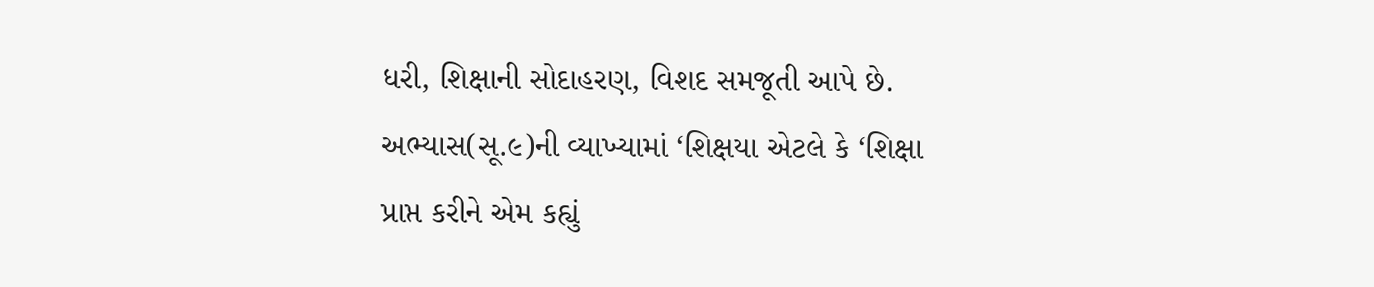ધરી, શિક્ષાની સોદાહરણ, વિશદ સમજૂતી આપે છે. અભ્યાસ(સૂ.૯)ની વ્યાખ્યામાં ‘શિક્ષયા એટલે કે ‘શિક્ષા પ્રાપ્ત કરીને એમ કહ્યું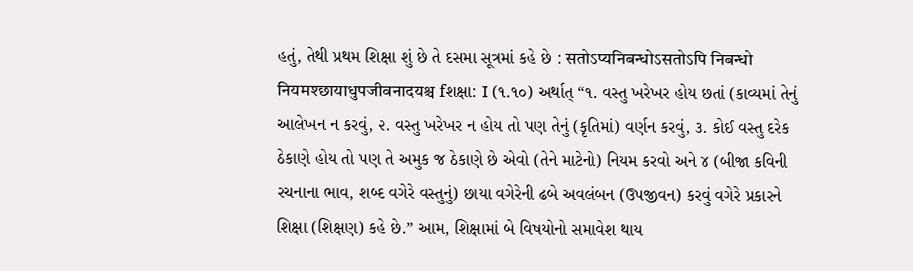હતું, તેથી પ્રથમ શિક્ષા શું છે તે દસમા સૂત્રમાં કહે છે : सतोऽप्यनिबन्धोऽसतोऽपि निबन्धो नियमश्छायाधुपजीवनादयश्च fશક્ષા: I (૧.૧૦) અર્થાત્ “૧. વસ્તુ ખરેખર હોય છતાં (કાવ્યમાં તેનું આલેખન ન કરવું, ૨. વસ્તુ ખરેખર ન હોય તો પણ તેનું (કૃતિમાં) વર્ણન કરવું, ૩. કોઈ વસ્તુ દરેક ઠેકાણે હોય તો પણ તે અમુક જ ઠેકાણે છે એવો (તેને માટેનો) નિયમ કરવો અને ૪ (બીજા કવિની રચનાના ભાવ, શબ્દ વગેરે વસ્તુનું) છાયા વગેરેની ઢબે અવલંબન (ઉપજીવન) કરવું વગેરે પ્રકારને શિક્ષા (શિક્ષણ) કહે છે.” આમ, શિક્ષામાં બે વિષયોનો સમાવેશ થાય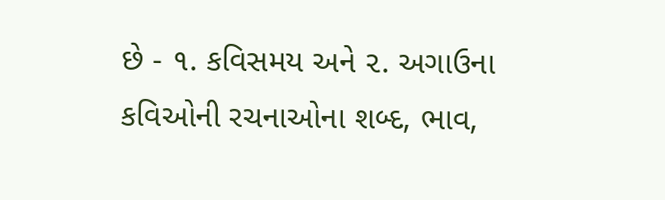છે - ૧. કવિસમય અને ૨. અગાઉના કવિઓની રચનાઓના શબ્દ, ભાવ,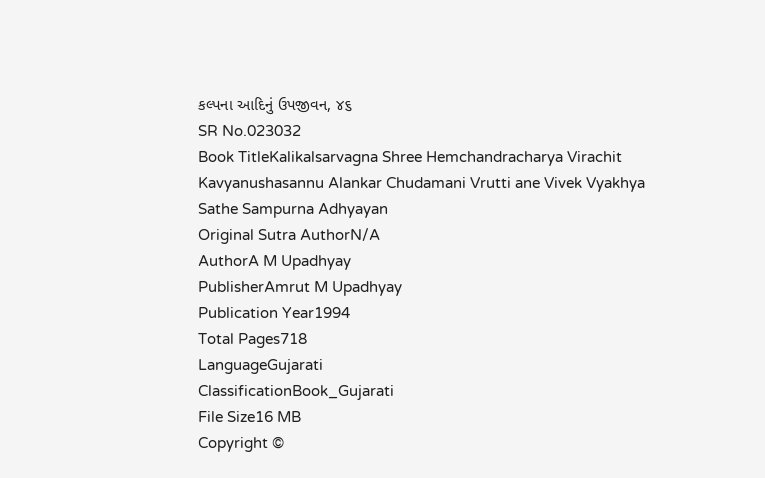કલ્પના આદિનું ઉપજીવન, ૪૬
SR No.023032
Book TitleKalikalsarvagna Shree Hemchandracharya Virachit Kavyanushasannu Alankar Chudamani Vrutti ane Vivek Vyakhya Sathe Sampurna Adhyayan
Original Sutra AuthorN/A
AuthorA M Upadhyay
PublisherAmrut M Upadhyay
Publication Year1994
Total Pages718
LanguageGujarati
ClassificationBook_Gujarati
File Size16 MB
Copyright ©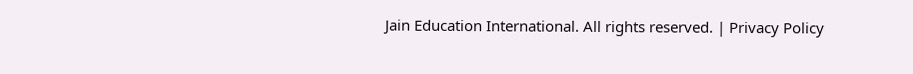Jain Education International. All rights reserved. | Privacy Policy